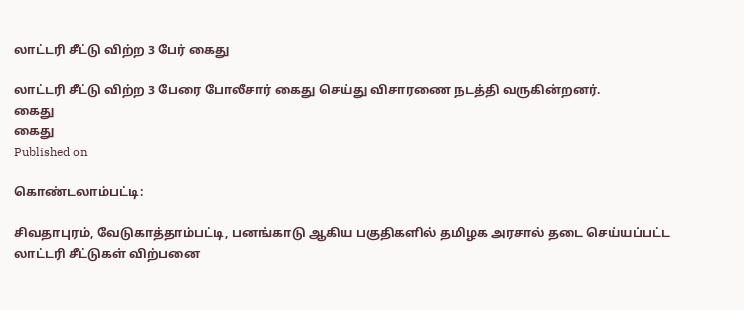லாட்டரி சீட்டு விற்ற 3 பேர் கைது

லாட்டரி சீட்டு விற்ற 3 பேரை போலீசார் கைது செய்து விசாரணை நடத்தி வருகின்றனர்.
கைது
கைது
Published on

கொண்டலாம்பட்டி:

சிவதாபுரம், வேடுகாத்தாம்பட்டி, பனங்காடு ஆகிய பகுதிகளில் தமிழக அரசால் தடை செய்யப்பட்ட லாட்டரி சீட்டுகள் விற்பனை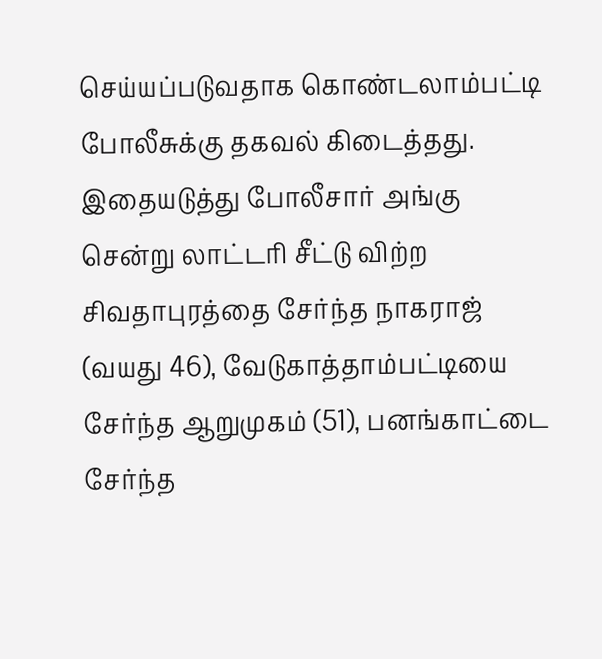செய்யப்படுவதாக கொண்டலாம்பட்டி போலீசுக்கு தகவல் கிடைத்தது. இதையடுத்து போலீசார் அங்கு சென்று லாட்டரி சீட்டு விற்ற சிவதாபுரத்தை சேர்ந்த நாகராஜ் (வயது 46), வேடுகாத்தாம்பட்டியை சேர்ந்த ஆறுமுகம் (51), பனங்காட்டை சேர்ந்த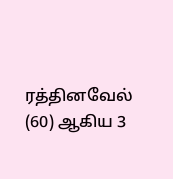ரத்தினவேல் (60) ஆகிய 3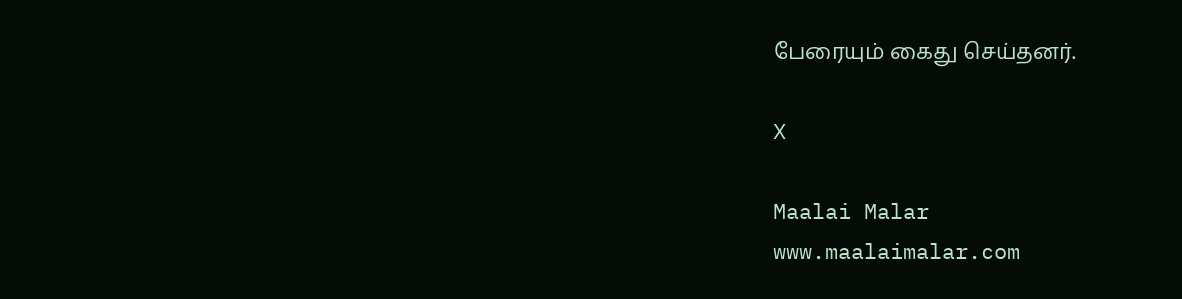பேரையும் கைது செய்தனர்.

X

Maalai Malar
www.maalaimalar.com